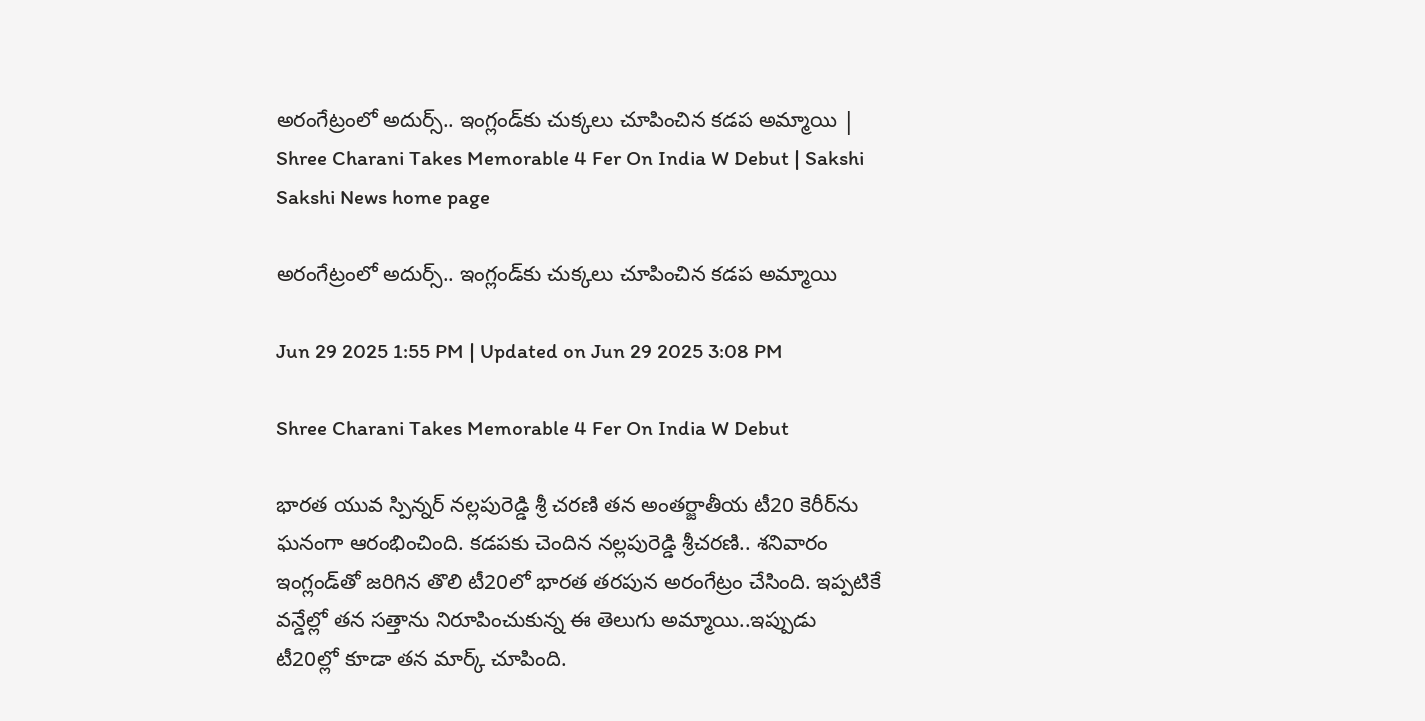అరంగేట్రంలో అదుర్స్‌.. ఇంగ్లండ్‌కు చుక్కలు చూపించిన క‌డ‌ప అమ్మాయి | Shree Charani Takes Memorable 4 Fer On India W Debut | Sakshi
Sakshi News home page

అరంగేట్రంలో అదుర్స్‌.. ఇంగ్లండ్‌కు చుక్కలు చూపించిన క‌డ‌ప అమ్మాయి

Jun 29 2025 1:55 PM | Updated on Jun 29 2025 3:08 PM

Shree Charani Takes Memorable 4 Fer On India W Debut

భార‌త యువ స్పిన్న‌ర్ నల్లపురెడ్డి శ్రీ చరణి త‌న అంత‌ర్జాతీయ టీ20 కెరీర్‌ను ఘ‌నంగా ఆరంభించింది. క‌డ‌పకు చెందిన నల్లపురెడ్డి శ్రీచరణి.. శ‌నివారం ఇంగ్లండ్‌తో జ‌రిగిన తొలి టీ20లో భార‌త త‌ర‌పున అరంగేట్రం చేసింది. ఇప్ప‌టికే వ‌న్డేల్లో త‌న స‌త్తాను నిరూపించుకున్న ఈ తెలుగు అమ్మాయి..ఇప్పుడు టీ20ల్లో కూడా త‌న మార్క్ చూపింది.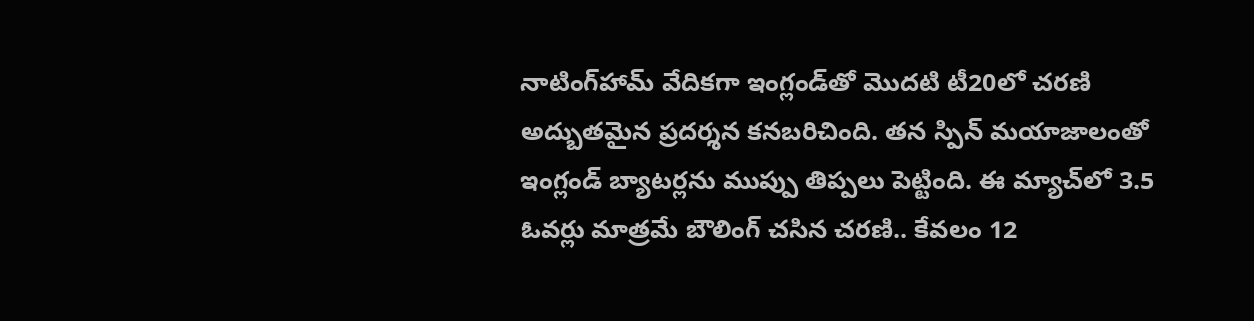నాటింగ్‌హామ్ వేదిక‌గా ఇంగ్లండ్‌తో మొద‌టి టీ20లో చ‌ర‌ణి అద్బుత‌మైన ప్ర‌ద‌ర్శ‌న క‌న‌బ‌రిచింది. త‌న స్పిన్ మయాజాలంతో ఇంగ్లండ్ బ్యాట‌ర్ల‌ను ముప్పు తిప్ప‌లు పెట్టింది. ఈ మ్యాచ్‌లో 3.5 ఓవ‌ర్లు మాత్ర‌మే బౌలింగ్ చసిన చ‌రణి.. కేవ‌లం 12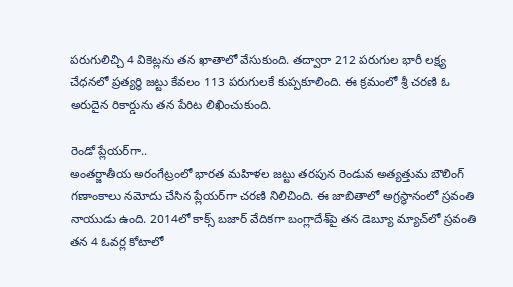ప‌రుగులిచ్చి 4 వికెట్ల‌ను త‌న ఖాతాలో వేసుకుంది. త‌ద్వారా 212 ప‌రుగుల భారీ ల‌క్ష్య చేధ‌న‌లో ప్ర‌త్య‌ర్ధి జ‌ట్టు కేవ‌లం 113 ప‌రుగుల‌కే కుప్ప‌కూలింది. ఈ క్ర‌మంలో శ్రీ చరణి ఓ అరుదైన రికార్డును త‌న పేరిట లిఖించుకుంది.

రెండో ప్లేయ‌ర్‌గా..
అంత‌ర్జాతీయ అరంగేట్రంలో భార‌త మ‌హిళల జ‌ట్టు త‌ర‌పున రెండువ‌ అత్య‌త్తుమ బౌలింగ్ గ‌ణాంకాలు నమోదు చేసిన ప్లేయ‌ర్‌గా చ‌ర‌ణి నిలిచింది. ఈ జాబితాలో అగ్ర‌స్ధానంలో స్రవంతి నాయుడు ఉంది. 2014లో కాక్స్ బజార్ వేదిక‌గా బంగ్లాదేశ్‌పై త‌న డెబ్యూ మ్యాచ్‌లో స్ర‌వంతి తన 4 ఓవ‌ర్ల కోటాలో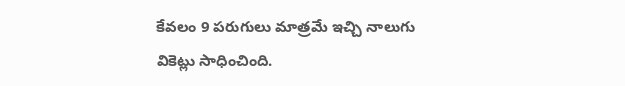కేవ‌లం 9 ప‌రుగులు మాత్ర‌మే ఇచ్చి నాలుగు వికెట్లు సాధించింది.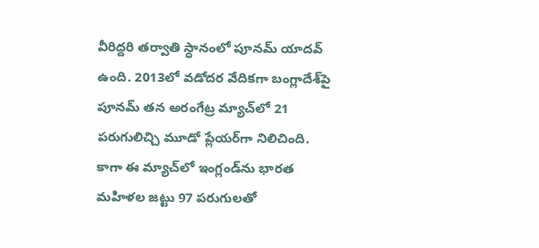వీరిద్ద‌రి త‌ర్వాతి స్ధానంలో పూన‌మ్ యాద‌వ్ ఉంది. 2013లో వ‌డోద‌ర వేదిక‌గా బంగ్లాదేశ్‌పై పూన‌మ్ త‌న అరంగేట్ర మ్యాచ్‌లో 21 ప‌రుగులిచ్చి మూడో ప్లేయ‌ర్‌గా నిలిచింది. కాగా ఈ మ్యాచ్‌లో ఇంగ్లండ్‌ను భారత మహిళల జట్టు 97 పరుగులతో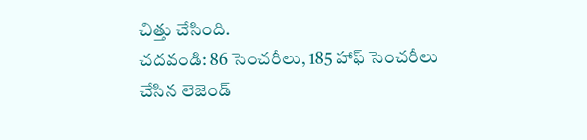చిత్తు చేసింది.
చదవండి: 86 సెంచరీలు, 185 హాఫ్ సెంచరీలు చేసిన లెజెండ్‌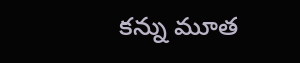కన్ను మూత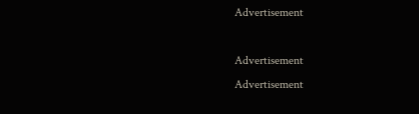Advertisement

Advertisement
Advertisement